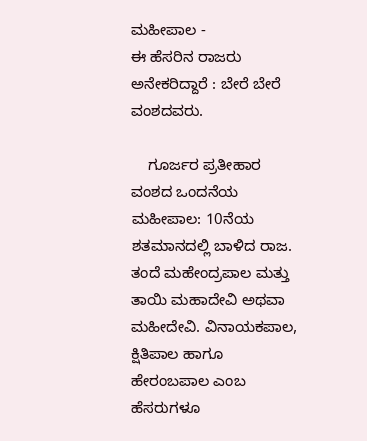ಮಹೀಪಾಲ -
ಈ ಹೆಸರಿನ ರಾಜರು ಅನೇಕರಿದ್ದಾರೆ : ಬೇರೆ ಬೇರೆ ವಂಶದವರು.

    ಗೂರ್ಜರ ಪ್ರತೀಹಾರ ವಂಶದ ಒಂದನೆಯ ಮಹೀಪಾಲ: 10ನೆಯ ಶತಮಾನದಲ್ಲಿ ಬಾಳಿದ ರಾಜ. ತಂದೆ ಮಹೇಂದ್ರಪಾಲ ಮತ್ತು ತಾಯಿ ಮಹಾದೇವಿ ಅಥವಾ ಮಹೀದೇವಿ. ವಿನಾಯಕಪಾಲ, ಕ್ಷಿತಿಪಾಲ ಹಾಗೂ ಹೇರಂಬಪಾಲ ಎಂಬ ಹೆಸರುಗಳೂ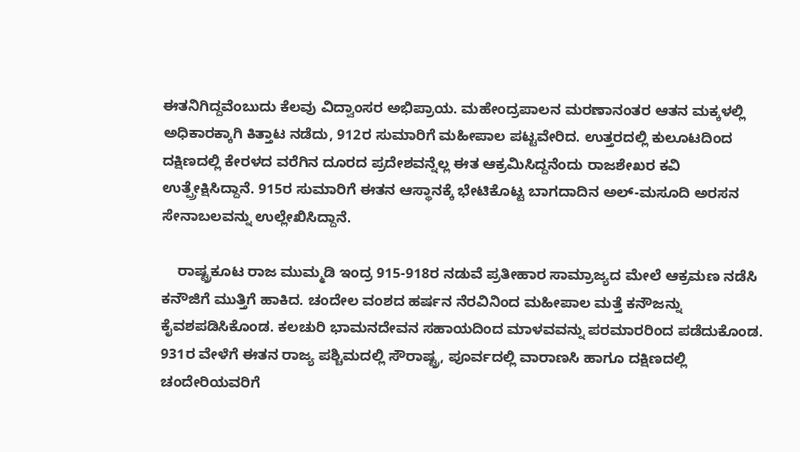ಈತನಿಗಿದ್ದವೆಂಬುದು ಕೆಲವು ವಿದ್ವಾಂಸರ ಅಭಿಪ್ರಾಯ. ಮಹೇಂದ್ರಪಾಲನ ಮರಣಾನಂತರ ಆತನ ಮಕ್ಕಳಲ್ಲಿ ಅಧಿಕಾರಕ್ಕಾಗಿ ಕಿತ್ತಾಟ ನಡೆದು, 912ರ ಸುಮಾರಿಗೆ ಮಹೀಪಾಲ ಪಟ್ಟವೇರಿದ. ಉತ್ತರದಲ್ಲಿ ಕುಲೂಟದಿಂದ ದಕ್ಷಿಣದಲ್ಲಿ ಕೇರಳದ ವರೆಗಿನ ದೂರದ ಪ್ರದೇಶವನ್ನೆಲ್ಲ ಈತ ಆಕ್ರಮಿಸಿದ್ದನೆಂದು ರಾಜಶೇಖರ ಕವಿ ಉತ್ಪ್ರೇಕ್ಷಿಸಿದ್ದಾನೆ. 915ರ ಸುಮಾರಿಗೆ ಈತನ ಆಸ್ಥಾನಕ್ಕೆ ಭೇಟಿಕೊಟ್ಟ ಬಾಗದಾದಿನ ಅಲ್-ಮಸೂದಿ ಅರಸನ ಸೇನಾಬಲವನ್ನು ಉಲ್ಲೇಖಿಸಿದ್ದಾನೆ.

    ರಾಷ್ಟ್ರಕೂಟ ರಾಜ ಮುಮ್ಮಡಿ ಇಂದ್ರ 915-918ರ ನಡುವೆ ಪ್ರತೀಹಾರ ಸಾಮ್ರಾಜ್ಯದ ಮೇಲೆ ಆಕ್ರಮಣ ನಡೆಸಿ ಕನೌಜಿಗೆ ಮುತ್ತಿಗೆ ಹಾಕಿದ. ಚಂದೇಲ ವಂಶದ ಹರ್ಷನ ನೆರವಿನಿಂದ ಮಹೀಪಾಲ ಮತ್ತೆ ಕನೌಜನ್ನು ಕೈವಶಪಡಿಸಿಕೊಂಡ. ಕಲಚುರಿ ಭಾಮನದೇವನ ಸಹಾಯದಿಂದ ಮಾಳವವನ್ನು ಪರಮಾರರಿಂದ ಪಡೆದುಕೊಂಡ. 931ರ ವೇಳೆಗೆ ಈತನ ರಾಜ್ಯ ಪಶ್ಚಿಮದಲ್ಲಿ ಸೌರಾಷ್ಟ್ರ, ಪೂರ್ವದಲ್ಲಿ ವಾರಾಣಸಿ ಹಾಗೂ ದಕ್ಷಿಣದಲ್ಲಿ ಚಂದೇರಿಯವರಿಗೆ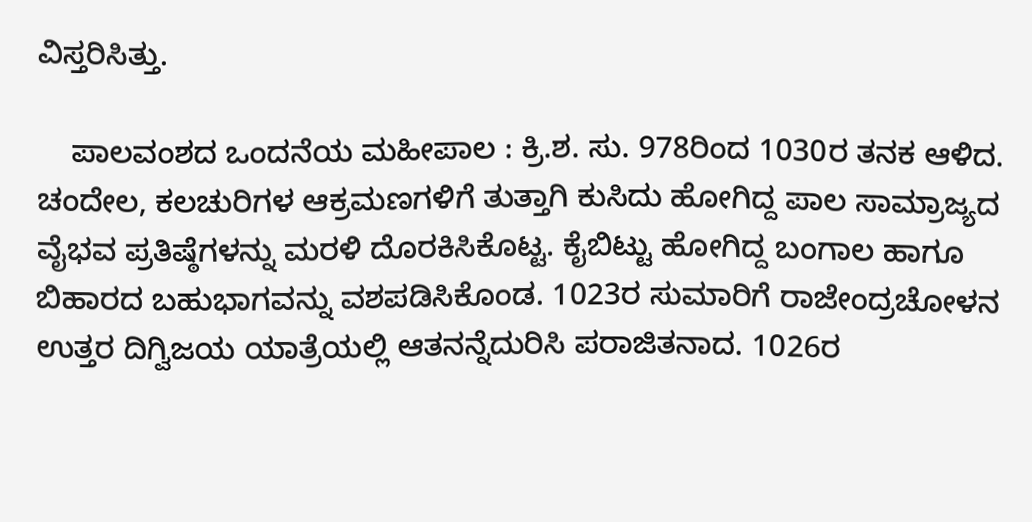ವಿಸ್ತರಿಸಿತ್ತು.

    ಪಾಲವಂಶದ ಒಂದನೆಯ ಮಹೀಪಾಲ : ಕ್ರಿ.ಶ. ಸು. 978ರಿಂದ 1030ರ ತನಕ ಆಳಿದ. ಚಂದೇಲ, ಕಲಚುರಿಗಳ ಆಕ್ರಮಣಗಳಿಗೆ ತುತ್ತಾಗಿ ಕುಸಿದು ಹೋಗಿದ್ದ ಪಾಲ ಸಾಮ್ರಾಜ್ಯದ ವೈಭವ ಪ್ರತಿಷ್ಠೆಗಳನ್ನು ಮರಳಿ ದೊರಕಿಸಿಕೊಟ್ಟ. ಕೈಬಿಟ್ಟು ಹೋಗಿದ್ದ ಬಂಗಾಲ ಹಾಗೂ ಬಿಹಾರದ ಬಹುಭಾಗವನ್ನು ವಶಪಡಿಸಿಕೊಂಡ. 1023ರ ಸುಮಾರಿಗೆ ರಾಜೇಂದ್ರಚೋಳನ ಉತ್ತರ ದಿಗ್ವಿಜಯ ಯಾತ್ರೆಯಲ್ಲಿ ಆತನನ್ನೆದುರಿಸಿ ಪರಾಜಿತನಾದ. 1026ರ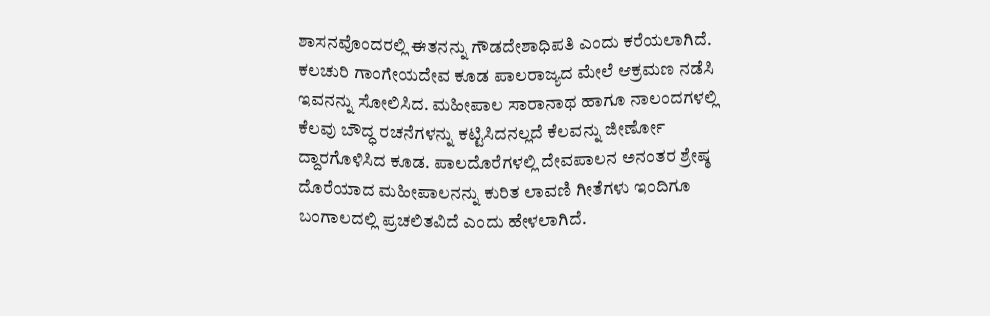ಶಾಸನವೊಂದರಲ್ಲಿ ಈತನನ್ನು ಗೌಡದೇಶಾಧಿಪತಿ ಎಂದು ಕರೆಯಲಾಗಿದೆ. ಕಲಚುರಿ ಗಾಂಗೇಯದೇವ ಕೂಡ ಪಾಲರಾಜ್ಯದ ಮೇಲೆ ಆಕ್ರಮಣ ನಡೆಸಿ ಇವನನ್ನು ಸೋಲಿಸಿದ. ಮಹೀಪಾಲ ಸಾರಾನಾಥ ಹಾಗೂ ನಾಲಂದಗಳಲ್ಲಿ ಕೆಲವು ಬೌದ್ಧ ರಚನೆಗಳನ್ನು ಕಟ್ಟಿಸಿದನಲ್ಲದೆ ಕೆಲವನ್ನು ಜೀರ್ಣೋ ದ್ದಾರಗೊಳಿಸಿದ ಕೂಡ. ಪಾಲದೊರೆಗಳಲ್ಲಿ ದೇವಪಾಲನ ಅನಂತರ ಶ್ರೇಷ್ಠ ದೊರೆಯಾದ ಮಹೀಪಾಲನನ್ನು ಕುರಿತ ಲಾವಣಿ ಗೀತೆಗಳು ಇಂದಿಗೂ ಬಂಗಾಲದಲ್ಲಿ ಪ್ರಚಲಿತವಿದೆ ಎಂದು ಹೇಳಲಾಗಿದೆ.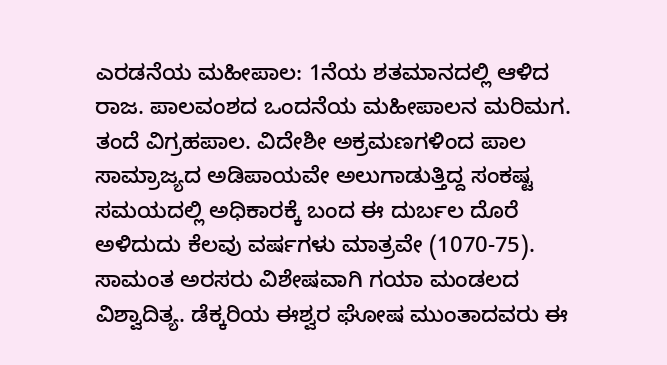ಎರಡನೆಯ ಮಹೀಪಾಲ: 1ನೆಯ ಶತಮಾನದಲ್ಲಿ ಆಳಿದ ರಾಜ. ಪಾಲವಂಶದ ಒಂದನೆಯ ಮಹೀಪಾಲನ ಮರಿಮಗ. ತಂದೆ ವಿಗ್ರಹಪಾಲ. ವಿದೇಶೀ ಅಕ್ರಮಣಗಳಿಂದ ಪಾಲ ಸಾಮ್ರಾಜ್ಯದ ಅಡಿಪಾಯವೇ ಅಲುಗಾಡುತ್ತಿದ್ದ ಸಂಕಷ್ಟ ಸಮಯದಲ್ಲಿ ಅಧಿಕಾರಕ್ಕೆ ಬಂದ ಈ ದುರ್ಬಲ ದೊರೆ ಅಳಿದುದು ಕೆಲವು ವರ್ಷಗಳು ಮಾತ್ರವೇ (1070-75). ಸಾಮಂತ ಅರಸರು ವಿಶೇಷವಾಗಿ ಗಯಾ ಮಂಡಲದ ವಿಶ್ವಾದಿತ್ಯ. ಡೆಕ್ಕರಿಯ ಈಶ್ವರ ಘೋಷ ಮುಂತಾದವರು ಈ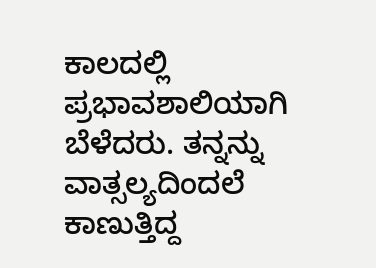ಕಾಲದಲ್ಲಿ ಪ್ರಭಾವಶಾಲಿಯಾಗಿ ಬೆಳೆದರು. ತನ್ನನ್ನು ವಾತ್ಸಲ್ಯದಿಂದಲೆ ಕಾಣುತ್ತಿದ್ದ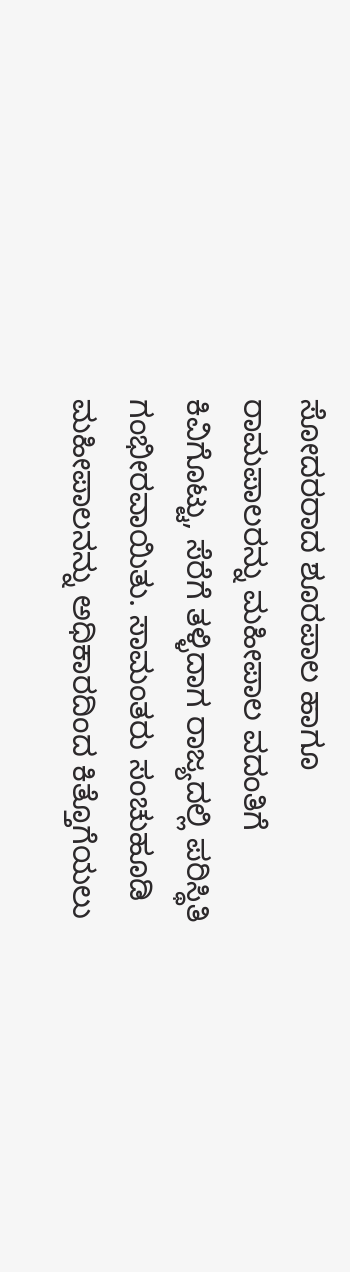ಸೋದರರಾದ ಶೂರಪಾಲ ಹಾಗೂ ರಾಮಪಾಲರನ್ನು ಮಹೀಪಾಲ ವದಂತಿಗೆ ಕಿವಿಗೊಟ್ಟು, ಸೆರೆಗೆ ತಳ್ಳಿದಾಗ ರಾಜ್ಯದಲ್ಲಿ ಪರಿಸ್ಥಿತಿ ಗಂಭೀರವಾಯಿತು. ಸಾಮಂತರು ಸಂಚುಹೂಡಿ ಮಹೀಪಾಲನನ್ನು ಅಧಿಕಾರದಿಂದ ಕಿತ್ತೊಗೆಯಲು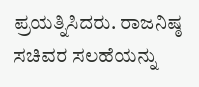ಪ್ರಯತ್ನಿಸಿದರು. ರಾಜನಿಷ್ಠ ಸಚಿವರ ಸಲಹೆಯನ್ನು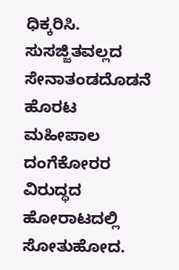ಧಿಕ್ಕರಿಸಿ. ಸುಸಜ್ಜಿತವಲ್ಲದ ಸೇನಾತಂಡದೊಡನೆ ಹೊರಟ ಮಹೀಪಾಲ ದಂಗೆಕೋರರ ವಿರುದ್ಧದ ಹೋರಾಟದಲ್ಲಿ ಸೋತುಹೋದ.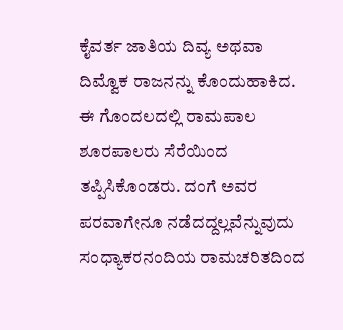ಕೈವರ್ತ ಜಾತಿಯ ದಿವ್ಯ ಅಥವಾ ದಿಮ್ವೊಕ ರಾಜನನ್ನು ಕೊಂದುಹಾಕಿದ. ಈ ಗೊಂದಲದಲ್ಲಿ ರಾಮಪಾಲ ಶೂರಪಾಲರು ಸೆರೆಯಿಂದ ತಪ್ಪಿಸಿಕೊಂಡರು. ದಂಗೆ ಅವರ ಪರವಾಗೇನೂ ನಡೆದದ್ದಲ್ಲವೆನ್ನುವುದು ಸಂಧ್ಯಾಕರನಂದಿಯ ರಾಮಚರಿತದಿಂದ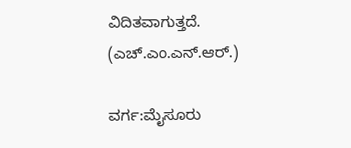ವಿದಿತವಾಗುತ್ತದೆ.
(ಎಚ್.ಎಂ.ಎನ್.ಆರ್.)

ವರ್ಗ:ಮೈಸೂರು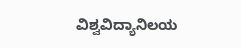ವಿಶ್ವವಿದ್ಯಾನಿಲಯ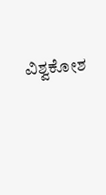ವಿಶ್ವಕೋಶ